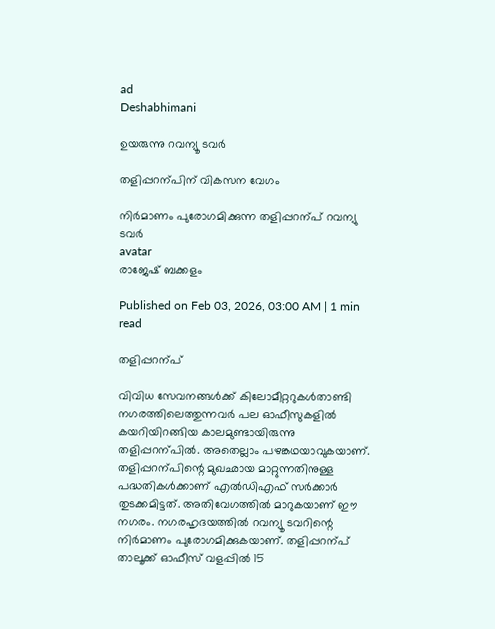ad
Deshabhimani

ഉയരുന്നു റവന്യൂ ടവർ

തളിപ്പറന്പിന്‌ വികസന വേഗം

നിർമാണം പുരോഗമിക്കുന്ന തളിപ്പറന്പ്‌ റവന്യു ടവർ
avatar
രാജേഷ് ബക്കളം

Published on Feb 03, 2026, 03:00 AM | 1 min read

തളിപ്പറന്പ്‌

വിവിധ സേവനങ്ങൾക്ക്‌ കിലോമീറ്ററുകൾതാണ്ടി നഗരത്തിലെത്തുന്നവർ പല ഓഫീസുകളിൽ കയറിയിറങ്ങിയ കാലമുണ്ടായിരുന്നു തളിപ്പറന്പിൽ. അതെല്ലാം പഴങ്കഥയാവുകയാണ്‌. തളിപ്പറന്പിന്റെ മുഖഛായ മാറ്റുന്നതിനുള്ള പദ്ധതികൾക്കാണ്‌ എൽഡിഎഫ്‌ സർക്കാർ തുടക്കമിട്ടത്‌. അതിവേഗത്തിൽ മാറുകയാണ്‌ ഇ‍ൗ നഗരം. നഗരഹൃദയത്തിൽ റവന്യൂ ടവറിന്റെ നിർമാണം പുരോഗമിക്കുകയാണ്‌. തളിപ്പറന്പ്‌ താലൂക്ക് ഓഫീസ് വളപ്പിൽ 15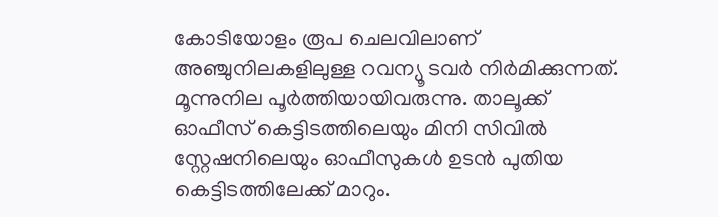കോടിയോളം രൂപ ചെലവിലാണ്‌ അഞ്ചുനിലകളിലുള്ള റവന്യൂ ടവർ നിർമിക്കുന്നത്. മൂന്നുനില പൂർത്തിയായിവരുന്നു. താലൂക്ക് ഓഫീസ് കെട്ടിടത്തിലെയും മിനി സിവിൽ സ്റ്റേഷനിലെയും ഓഫീസുകൾ ഉടൻ പുതിയ കെട്ടിടത്തിലേക്ക്‌ മാറും.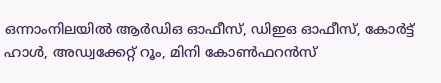ഒന്നാംനിലയിൽ ആർഡിഒ ഓഫീസ്, ഡിഇഒ ഓഫീസ്, കോർട്ട് ഹാൾ, അഡ്വക്കേറ്റ് റൂം, മിനി കോൺഫറൻസ്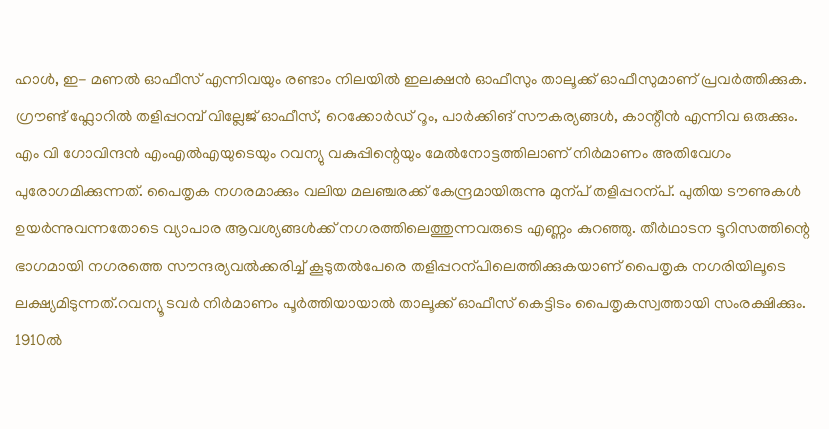ഹാൾ, ഇ- മണൽ ഓഫീസ് എന്നിവയും രണ്ടാം നിലയിൽ ഇലക്ഷൻ ഓഫീസും താലൂക്ക് ഓഫീസുമാണ് പ്രവർത്തിക്കുക. ഗ്രൗണ്ട് ഫ്ലോറിൽ തളിപ്പറമ്പ് വില്ലേജ് ഓഫീസ്, റെക്കോർഡ് റൂം, പാർക്കിങ് സൗകര്യങ്ങൾ, കാന്റീൻ എന്നിവ ഒരുക്കും. എം വി ഗോവിന്ദൻ എംഎൽഎയുടെയും റവന്യു വകുപ്പിന്റെയും മേൽനോട്ടത്തിലാണ്‌ നിർമാണം അതിവേഗം പുരോഗമിക്കുന്നത്‌. പൈതൃക നഗരമാക്കും വലിയ മലഞ്ചരക്ക്‌ കേന്ദ്രമായിരുന്നു മുന്പ്‌ തളിപ്പറന്പ്‌. പുതിയ ട‍ൗണുകൾ ഉയർന്നുവന്നതോടെ വ്യാപാര ആവശ്യങ്ങൾക്ക്‌ നഗരത്തിലെത്തുന്നവരുടെ എണ്ണം കുറഞ്ഞു. തീർഥാടന ടൂറിസത്തിന്റെ ഭാഗമായി നഗരത്തെ സ‍ൗന്ദര്യവൽക്കരിച്ച്‌ കൂടുതൽപേരെ തളിപ്പറന്പിലെത്തിക്കുകയാണ്‌ പൈതൃക നഗരിയിലൂടെ ലക്ഷ്യമിടുന്നത്‌.റവന്യൂ ടവർ നിർമാണം പൂർത്തിയായാൽ താലൂക്ക് ഓഫീസ് കെട്ടിടം പൈതൃകസ്വത്തായി സംരക്ഷിക്കും. 1910ൽ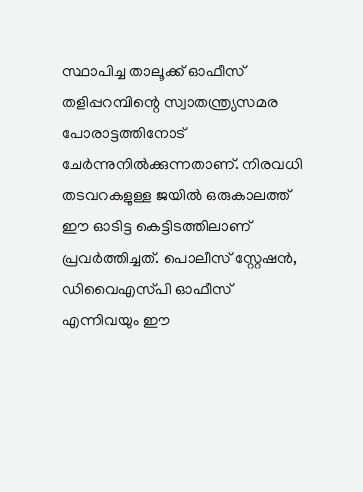സ്ഥാപിച്ച താലൂക്ക്‌ ഓഫീസ്‌ തളിപ്പറമ്പിന്റെ സ്വാതന്ത്ര്യസമര പോരാട്ടത്തിനോട്‌ ചേർന്നുനിൽക്കുന്നതാണ്‌. നിരവധി തടവറകളുള്ള ജയിൽ ഒരുകാലത്ത് ഇ‍ൗ ഓടിട്ട കെട്ടിടത്തിലാണ്‌ പ്രവർത്തിച്ചത്. പൊലീസ് സ്റ്റേഷൻ, ഡിവൈഎസ്‌പി ഓഫീസ് എന്നിവയും ഇ‍ൗ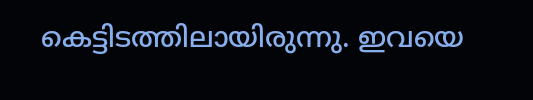കെട്ടിടത്തിലായിരുന്നു. ഇവയെ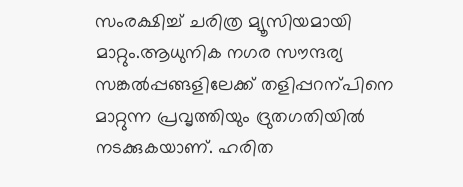സംരക്ഷിച്ച്‌ ചരിത്ര മ്യൂസിയമായി മാറ്റും.ആധുനിക നഗര സ‍ൗന്ദര്യ സങ്കൽപ്പങ്ങളിലേക്ക്‌ തളിപ്പറന്പിനെ മാറ്റുന്ന പ്രവൃത്തിയും ദ്രുതഗതിയിൽ നടക്കുകയാണ്‌. ഹരിത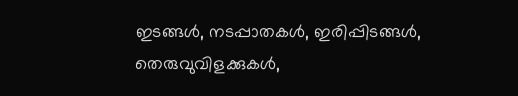ഇടങ്ങൾ‍, നടപ്പാതകൾ, ഇരിപ്പിടങ്ങൾ, തെരുവുവിളക്കുകൾ,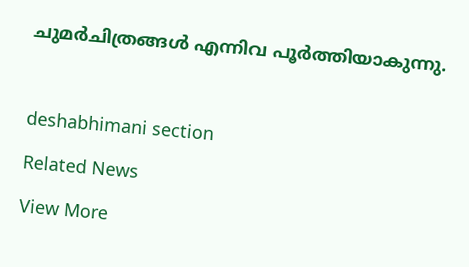ചുമർചിത്രങ്ങൾ എന്നിവ പൂർത്തിയാകുന്നു.



deshabhimani section

Related News

View More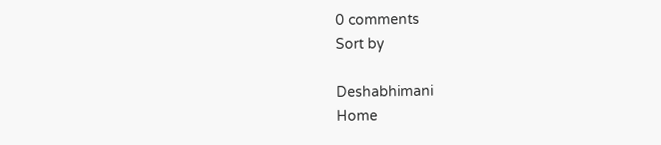0 comments
Sort by

Deshabhimani
Home